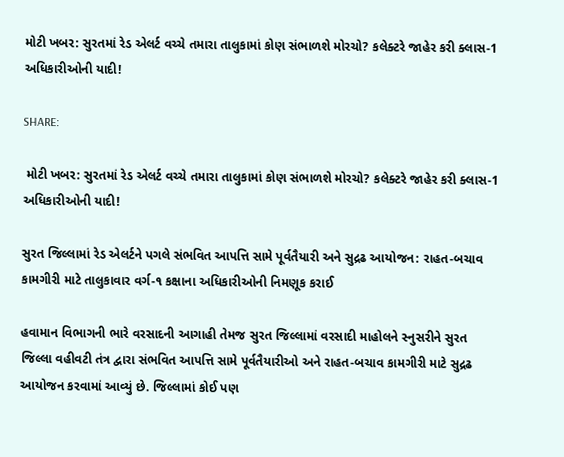મોટી ખબર: સુરતમાં રેડ એલર્ટ વચ્ચે તમારા તાલુકામાં કોણ સંભાળશે મોરચો? કલેક્ટરે જાહેર કરી ક્લાસ-1 અધિકારીઓની યાદી!

SHARE:

 મોટી ખબર: સુરતમાં રેડ એલર્ટ વચ્ચે તમારા તાલુકામાં કોણ સંભાળશે મોરચો? કલેક્ટરે જાહેર કરી ક્લાસ-1 અધિકારીઓની યાદી!

સુરત જિલ્લામાં રેડ એલર્ટને પગલે સંભવિત આપત્તિ સામે પૂર્વતૈયારી અને સુદ્રઢ આયોજન: રાહત-બચાવ કામગીરી માટે તાલુકાવાર વર્ગ-૧ કક્ષાના અધિકારીઓની નિમણૂક કરાઈ

હવામાન વિભાગની ભારે વરસાદની આગાહી તેમજ સુરત જિલ્લામાં વરસાદી માહોલને સ્નુસરીને સુરત જિલ્લા વહીવટી તંત્ર દ્વારા સંભવિત આપત્તિ સામે પૂર્વતૈયારીઓ અને રાહત-બચાવ કામગીરી માટે સુદ્રઢ આયોજન કરવામાં આવ્યું છે. જિલ્લામાં કોઈ પણ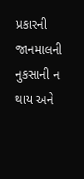પ્રકારની જાનમાલની નુકસાની ન થાય અને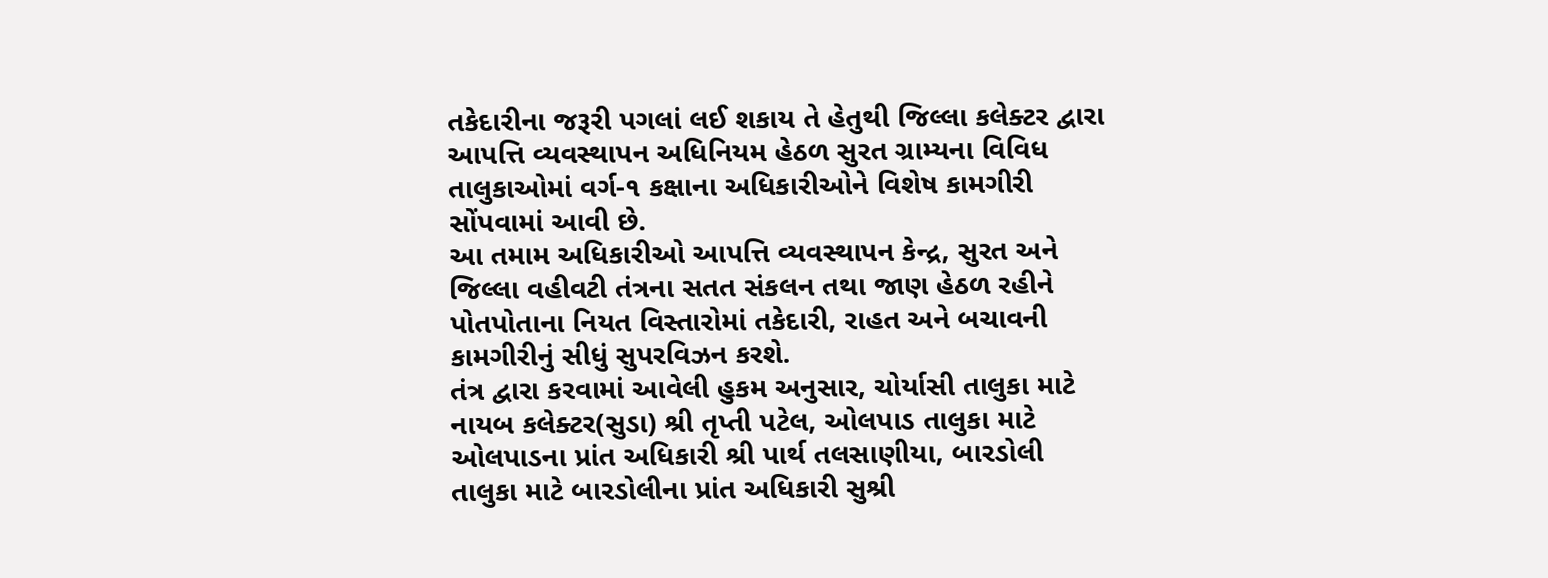તકેદારીના જરૂરી પગલાં લઈ શકાય તે હેતુથી જિલ્લા કલેક્ટર દ્વારા આપત્તિ વ્યવસ્થાપન અધિનિયમ હેઠળ સુરત ગ્રામ્યના વિવિધ તાલુકાઓમાં વર્ગ-૧ કક્ષાના અધિકારીઓને વિશેષ કામગીરી સોંપવામાં આવી છે.
આ તમામ અધિકારીઓ આપત્તિ વ્યવસ્થાપન કેન્દ્ર, સુરત અને જિલ્લા વહીવટી તંત્રના સતત સંકલન તથા જાણ હેઠળ રહીને પોતપોતાના નિયત વિસ્તારોમાં તકેદારી, રાહત અને બચાવની કામગીરીનું સીધું સુપરવિઝન કરશે.
તંત્ર દ્વારા કરવામાં આવેલી હુકમ અનુસાર, ચોર્યાસી તાલુકા માટે નાયબ કલેક્ટર(સુડા) શ્રી તૃપ્તી પટેલ, ઓલપાડ તાલુકા માટે ઓલપાડના પ્રાંત અધિકારી શ્રી પાર્થ તલસાણીયા, બારડોલી તાલુકા માટે બારડોલીના પ્રાંત અધિકારી સુશ્રી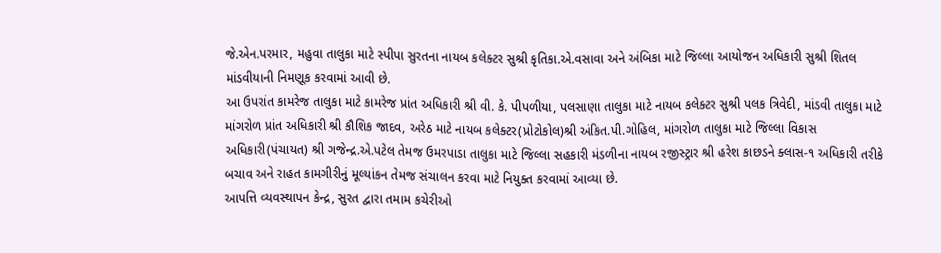જે.એન.પરમાર, મહુવા તાલુકા માટે સ્પીપા સુરતના નાયબ કલેક્ટર સુશ્રી કૃતિકા.એ.વસાવા અને અંબિકા માટે જિલ્લા આયોજન અધિકારી સુશ્રી શિતલ માંડવીયાની નિમણૂક કરવામાં આવી છે.
આ ઉપરાંત કામરેજ તાલુકા માટે કામરેજ પ્રાંત અધિકારી શ્રી વી. કે. પીપળીયા, પલસાણા તાલુકા માટે નાયબ કલેક્ટર સુશ્રી પલક ત્રિવેદી, માંડવી તાલુકા માટે માંગરોળ પ્રાંત અધિકારી શ્રી કૌશિક જાદવ, અરેઠ માટે નાયબ કલેક્ટર(પ્રોટોકોલ)શ્રી અંકિત.પી.ગોહિલ, માંગરોળ તાલુકા માટે જિલ્લા વિકાસ અધિકારી(પંચાયત) શ્રી ગજેન્દ્ર.એ.પટેલ તેમજ ઉમરપાડા તાલુકા માટે જિલ્લા સહકારી મંડળીના નાયબ રજીસ્ટ્રાર શ્રી હરેશ કાછડને ક્લાસ-૧ અધિકારી તરીકે બચાવ અને રાહત કામગીરીનું મૂલ્યાંકન તેમજ સંચાલન કરવા માટે નિયુક્ત કરવામાં આવ્યા છે.
આપત્તિ વ્યવસ્થાપન કેન્દ્ર, સુરત દ્વારા તમામ કચેરીઓ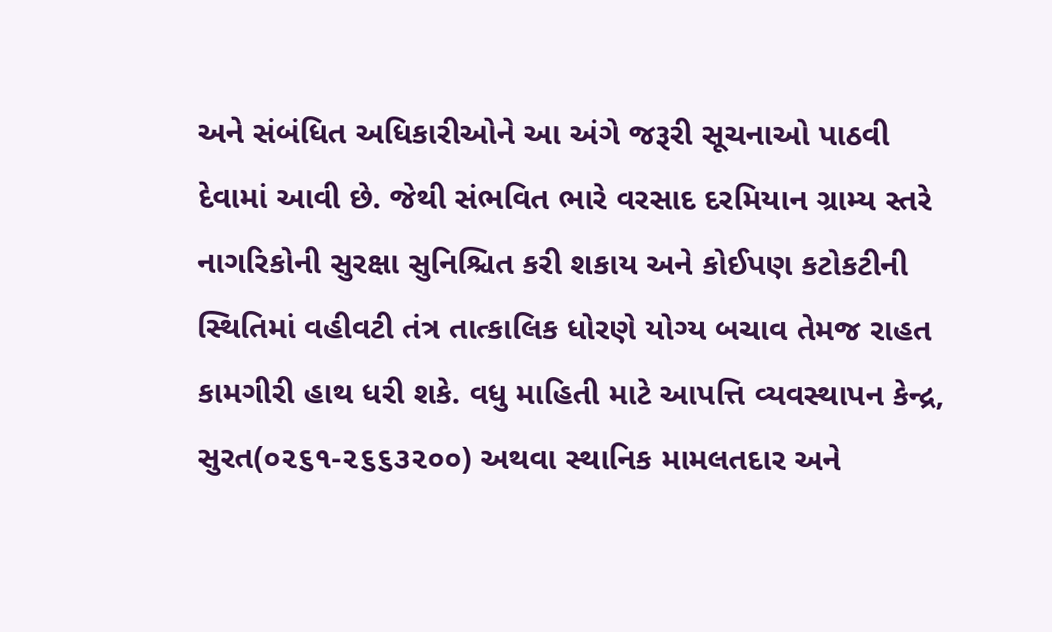અને સંબંધિત અધિકારીઓને આ અંગે જરૂરી સૂચનાઓ પાઠવી દેવામાં આવી છે. જેથી સંભવિત ભારે વરસાદ દરમિયાન ગ્રામ્ય સ્તરે નાગરિકોની સુરક્ષા સુનિશ્ચિત કરી શકાય અને કોઈપણ કટોકટીની સ્થિતિમાં વહીવટી તંત્ર તાત્કાલિક ધોરણે યોગ્ય બચાવ તેમજ રાહત કામગીરી હાથ ધરી શકે. વધુ માહિતી માટે આપત્તિ વ્યવસ્થાપન કેન્દ્ર, સુરત(૦૨૬૧-૨૬૬૩૨૦૦) અથવા સ્થાનિક મામલતદાર અને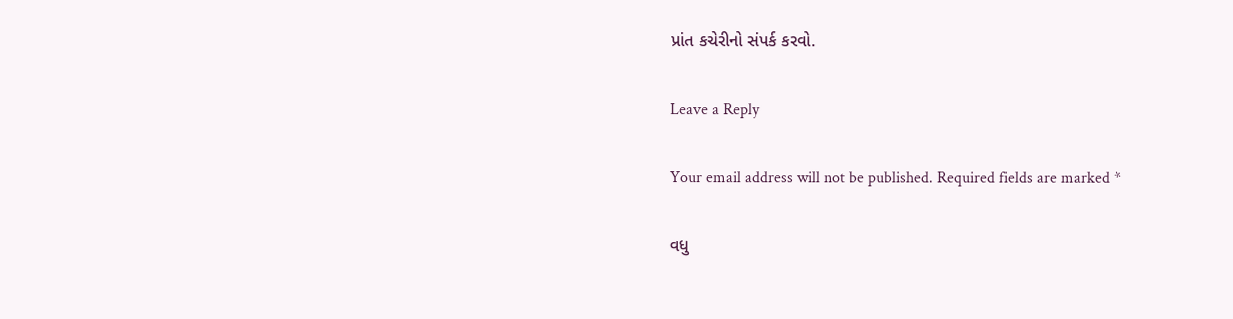પ્રાંત કચેરીનો સંપર્ક કરવો.

Leave a Reply

Your email address will not be published. Required fields are marked *

વધુ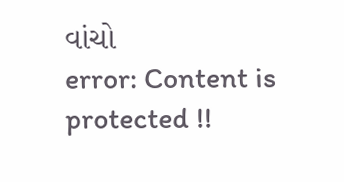વાંચો
error: Content is protected !!